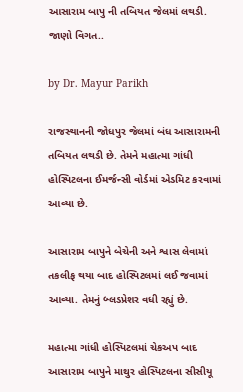આસારામ બાપુ ની તબિયત જેલમાં લથડી. જાણો વિગત..

by Dr. Mayur Parikh

રાજસ્થાનની જોધપુર જેલમાં બંધ આસારામની તબિયત લથડી છે. તેમને મહાત્મા ગાંધી હોસ્પિટલના ઈમર્જન્સી વોર્ડમાં એડમિટ કરવામાં આવ્યા છે.

આસારામ બાપુને બેચેની અને શ્વાસ લેવામાં તકલીફ થયા બાદ હોસ્પિટલમાં લઈ જવામાં આવ્યા. તેમનું બ્લડપ્રેશર વધી રહ્યું છે.

મહાત્મા ગાંધી હોસ્પિટલમાં ચેકઅપ બાદ આસારામ બાપુને માથુર હોસ્પિટલના સીસીયૂ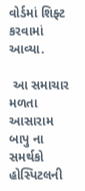વોર્ડમાં શિફ્ટ કરવામાં આવ્યા.

 આ સમાચાર મળતા આસારામ બાપુ ના સમર્થકો હોસ્પિટલની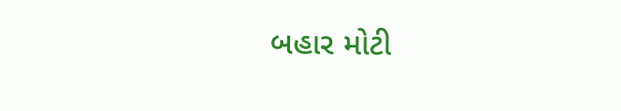બહાર મોટી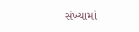સંખ્યામાં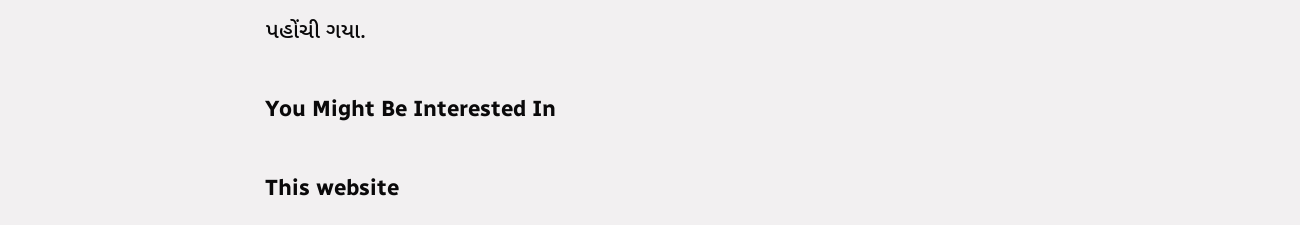પહોંચી ગયા.

You Might Be Interested In

This website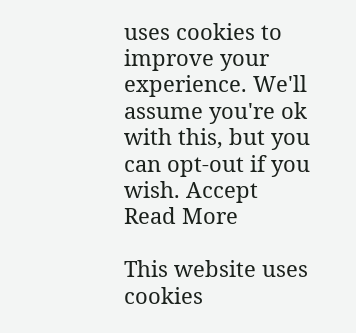uses cookies to improve your experience. We'll assume you're ok with this, but you can opt-out if you wish. Accept Read More

This website uses cookies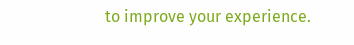to improve your experience.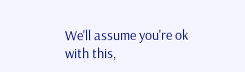We'll assume you're ok with this,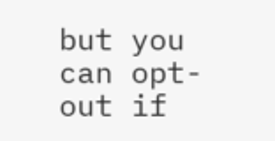but you can opt-out if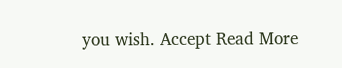you wish. Accept Read More